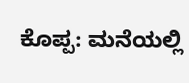ಕೊಪ್ಪ: ಮನೆಯಲ್ಲಿ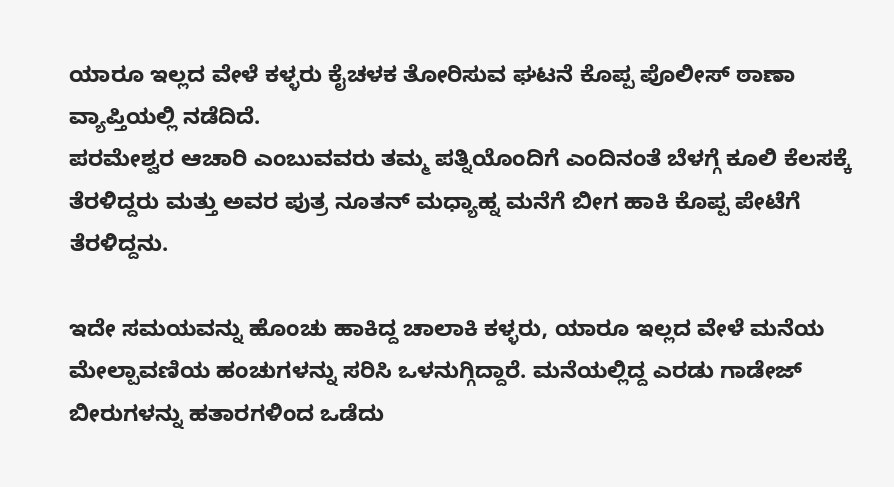ಯಾರೂ ಇಲ್ಲದ ವೇಳೆ ಕಳ್ಳರು ಕೈಚಳಕ ತೋರಿಸುವ ಘಟನೆ ಕೊಪ್ಪ ಪೊಲೀಸ್ ಠಾಣಾ ವ್ಯಾಪ್ತಿಯಲ್ಲಿ ನಡೆದಿದೆ.
ಪರಮೇಶ್ವರ ಆಚಾರಿ ಎಂಬುವವರು ತಮ್ಮ ಪತ್ನಿಯೊಂದಿಗೆ ಎಂದಿನಂತೆ ಬೆಳಗ್ಗೆ ಕೂಲಿ ಕೆಲಸಕ್ಕೆ ತೆರಳಿದ್ದರು ಮತ್ತು ಅವರ ಪುತ್ರ ನೂತನ್ ಮಧ್ಯಾಹ್ನ ಮನೆಗೆ ಬೀಗ ಹಾಕಿ ಕೊಪ್ಪ ಪೇಟೆಗೆ ತೆರಳಿದ್ದನು.

ಇದೇ ಸಮಯವನ್ನು ಹೊಂಚು ಹಾಕಿದ್ದ ಚಾಲಾಕಿ ಕಳ್ಳರು, ಯಾರೂ ಇಲ್ಲದ ವೇಳೆ ಮನೆಯ ಮೇಲ್ಪಾವಣಿಯ ಹಂಚುಗಳನ್ನು ಸರಿಸಿ ಒಳನುಗ್ಗಿದ್ದಾರೆ. ಮನೆಯಲ್ಲಿದ್ದ ಎರಡು ಗಾಡೇಜ್ ಬೀರುಗಳನ್ನು ಹತಾರಗಳಿಂದ ಒಡೆದು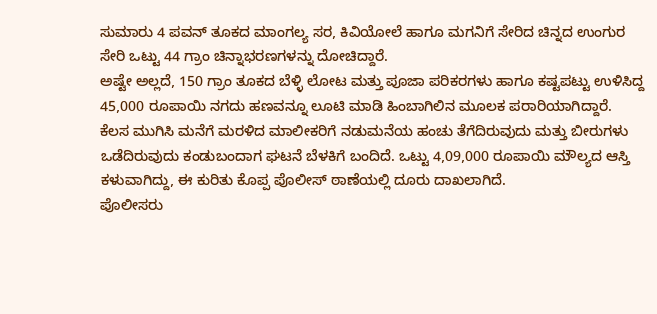ಸುಮಾರು 4 ಪವನ್ ತೂಕದ ಮಾಂಗಲ್ಯ ಸರ, ಕಿವಿಯೋಲೆ ಹಾಗೂ ಮಗನಿಗೆ ಸೇರಿದ ಚಿನ್ನದ ಉಂಗುರ ಸೇರಿ ಒಟ್ಟು 44 ಗ್ರಾಂ ಚಿನ್ನಾಭರಣಗಳನ್ನು ದೋಚಿದ್ದಾರೆ.
ಅಷ್ಟೇ ಅಲ್ಲದೆ, 150 ಗ್ರಾಂ ತೂಕದ ಬೆಳ್ಳಿ ಲೋಟ ಮತ್ತು ಪೂಜಾ ಪರಿಕರಗಳು ಹಾಗೂ ಕಷ್ಟಪಟ್ಟು ಉಳಿಸಿದ್ದ 45,000 ರೂಪಾಯಿ ನಗದು ಹಣವನ್ನೂ ಲೂಟಿ ಮಾಡಿ ಹಿಂಬಾಗಿಲಿನ ಮೂಲಕ ಪರಾರಿಯಾಗಿದ್ದಾರೆ.
ಕೆಲಸ ಮುಗಿಸಿ ಮನೆಗೆ ಮರಳಿದ ಮಾಲೀಕರಿಗೆ ನಡುಮನೆಯ ಹಂಚು ತೆಗೆದಿರುವುದು ಮತ್ತು ಬೀರುಗಳು ಒಡೆದಿರುವುದು ಕಂಡುಬಂದಾಗ ಘಟನೆ ಬೆಳಕಿಗೆ ಬಂದಿದೆ. ಒಟ್ಟು 4,09,000 ರೂಪಾಯಿ ಮೌಲ್ಯದ ಆಸ್ತಿ ಕಳುವಾಗಿದ್ದು, ಈ ಕುರಿತು ಕೊಪ್ಪ ಪೊಲೀಸ್ ಠಾಣೆಯಲ್ಲಿ ದೂರು ದಾಖಲಾಗಿದೆ.
ಪೊಲೀಸರು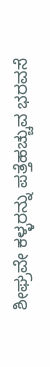ಶೀಘ್ರವೇ ಕಳ್ಳರನ್ನು ಪತ್ತೆಹಚ್ಚುವ ಭರವಸೆ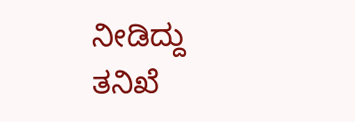ನೀಡಿದ್ದು ತನಿಖೆ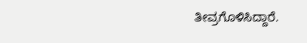ತೀವ್ರಗೊಳಿಸಿದ್ದಾರೆ.